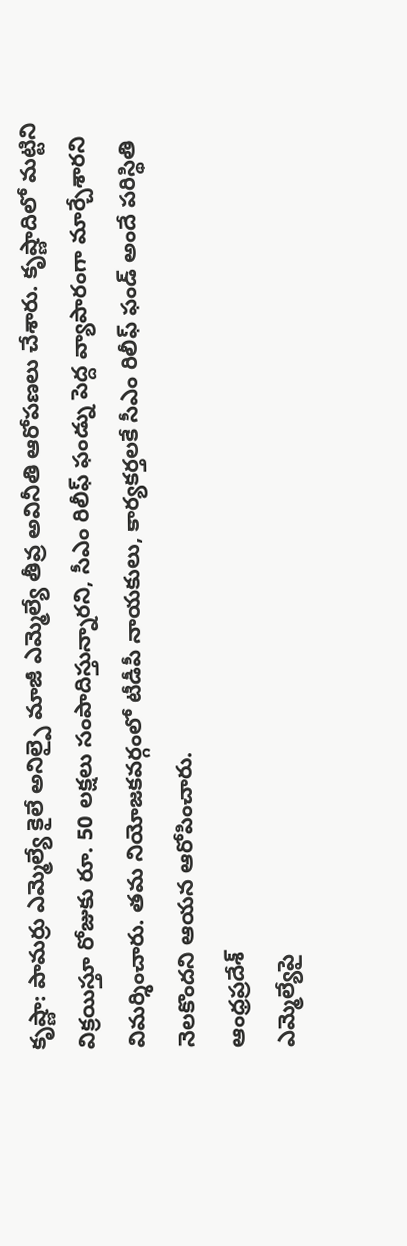కృష్ణా: పామర్రు ఎమ్మెల్యే కైలే అనిల్పై మాజీ ఎమ్మెల్యే తీవ్ర అవినీతి ఆరోపణలు చేశారు. కృష్ణాదిలో మట్టిని విక్రయిస్తూ రోజుకు రూ. 50 లక్షలు సంపాదిస్తున్నారని, సీఎం రిలీఫ్ ఫండ్ను పెద్ద వ్యాపారంగా మార్చేశారని విమర్శించారు. తమ నియోజకవర్గంలో టీడీపీ నాయకులు, కార్యకర్తలకే సీఎం రిలీఫ్ ఫండ్ అందే పరిస్థితి నెలకొందని ఆయన ఆరోపించారు.
ఆంధ్రప్రదేశ్
ఎమ్మెల్యేపై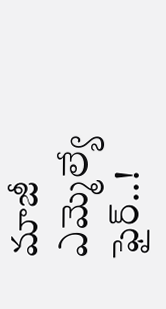మాజీ ఎమ్మెల్యే ఫైర్..!